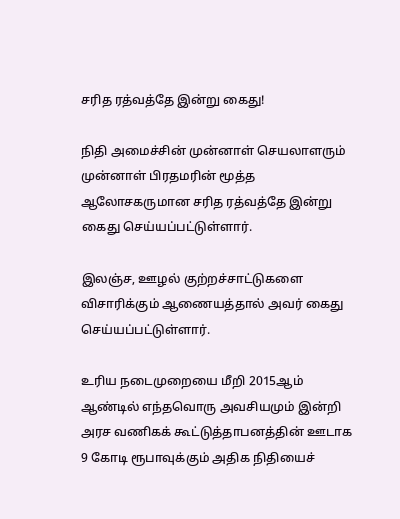சரித ரத்வத்தே இன்று கைது!

நிதி அமைச்சின் முன்னாள் செயலாளரும் முன்னாள் பிரதமரின் மூத்த ஆலோசகருமான சரித ரத்வத்தே இன்று கைது செய்யப்பட்டுள்ளார்.

இலஞ்ச, ஊழல் குற்றச்சாட்டுகளை விசாரிக்கும் ஆணையத்தால் அவர் கைது செய்யப்பட்டுள்ளார்.

உரிய நடைமுறையை மீறி 2015ஆம் ஆண்டில் எந்தவொரு அவசியமும் இன்றி அரச வணிகக் கூட்டுத்தாபனத்தின் ஊடாக 9 கோடி ரூபாவுக்கும் அதிக நிதியைச்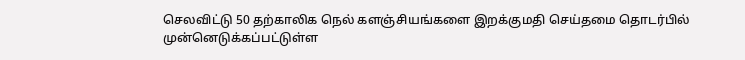செலவிட்டு 50 தற்காலிக நெல் களஞ்சியங்களை இறக்குமதி செய்தமை தொடர்பில் முன்னெடுக்கப்பட்டுள்ள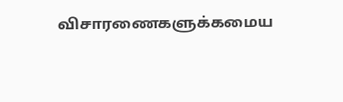விசாரணைகளுக்கமைய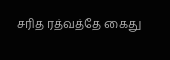சரித ரத்வத்தே கைது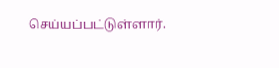செய்யப்பட்டுள்ளார்.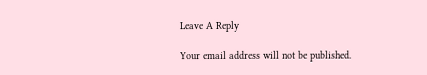Leave A Reply

Your email address will not be published.